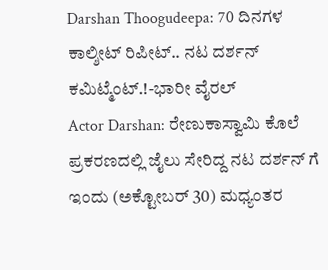Darshan Thoogudeepa: 70 ದಿನಗಳ ಕಾಲ್ಶೀಟ್ ರಿಪೀಟ್.. ನಟ ದರ್ಶನ್ ಕಮಿಟ್ಮೆಂಟ್.!-ಭಾರೀ ವೈರಲ್
Actor Darshan: ರೇಣುಕಾಸ್ವಾಮಿ ಕೊಲೆ ಪ್ರಕರಣದಲ್ಲಿ ಜೈಲು ಸೇರಿದ್ದ ನಟ ದರ್ಶನ್ ಗೆ ಇಂದು (ಅಕ್ಟೋಬರ್ 30) ಮಧ್ಯಂತರ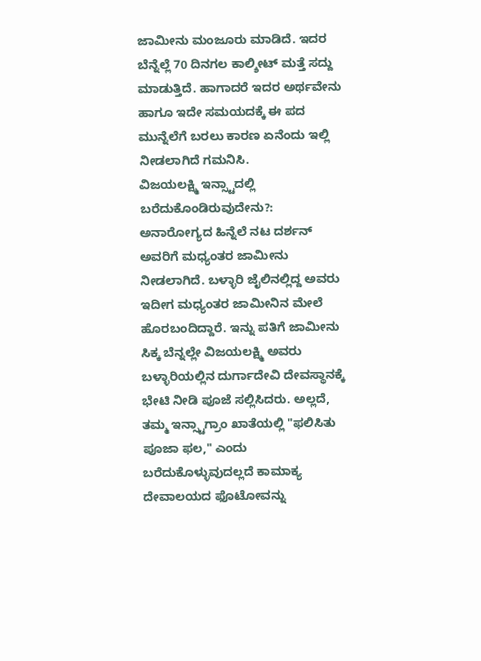ಜಾಮೀನು ಮಂಜೂರು ಮಾಡಿದೆ. ಇದರ ಬೆನ್ನೆಲ್ಲೆ 70 ದಿನಗಲ ಕಾಲ್ಶೀಟ್ ಮತ್ತೆ ಸದ್ದು ಮಾಡುತ್ತಿದೆ. ಹಾಗಾದರೆ ಇದರ ಅರ್ಥವೇನು ಹಾಗೂ ಇದೇ ಸಮಯದಕ್ಕೆ ಈ ಪದ ಮುನ್ನೆಲೆಗೆ ಬರಲು ಕಾರಣ ಏನೆಂದು ಇಲ್ಲಿ ನೀಡಲಾಗಿದೆ ಗಮನಿಸಿ.
ವಿಜಯಲಕ್ಷ್ಮಿ ಇನ್ಸ್ಟಾದಲ್ಲಿ ಬರೆದುಕೊಂಡಿರುವುದೇನು?: ಅನಾರೋಗ್ಯದ ಹಿನ್ನೆಲೆ ನಟ ದರ್ಶನ್ ಅವರಿಗೆ ಮಧ್ಯಂತರ ಜಾಮೀನು ನೀಡಲಾಗಿದೆ. ಬಳ್ಳಾರಿ ಜೈಲಿನಲ್ಲಿದ್ದ ಅವರು ಇದೀಗ ಮಧ್ಯಂತರ ಜಾಮೀನಿನ ಮೇಲೆ ಹೊರಬಂದಿದ್ದಾರೆ. ಇನ್ನು ಪತಿಗೆ ಜಾಮೀನು ಸಿಕ್ಕ ಬೆನ್ನಲ್ಲೇ ವಿಜಯಲಕ್ಷ್ಮಿ ಅವರು ಬಳ್ಳಾರಿಯಲ್ಲಿನ ದುರ್ಗಾದೇವಿ ದೇವಸ್ಥಾನಕ್ಕೆ ಭೇಟಿ ನೀಡಿ ಪೂಜೆ ಸಲ್ಲಿಸಿದರು. ಅಲ್ಲದೆ, ತಮ್ಮ ಇನ್ಸ್ಟಾಗ್ರಾಂ ಖಾತೆಯಲ್ಲಿ "ಫಲಿಸಿತು ಪೂಜಾ ಫಲ," ಎಂದು ಬರೆದುಕೊಳ್ಳುವುದಲ್ಲದೆ ಕಾಮಾಕ್ಯ ದೇವಾಲಯದ ಫೊಟೋವನ್ನು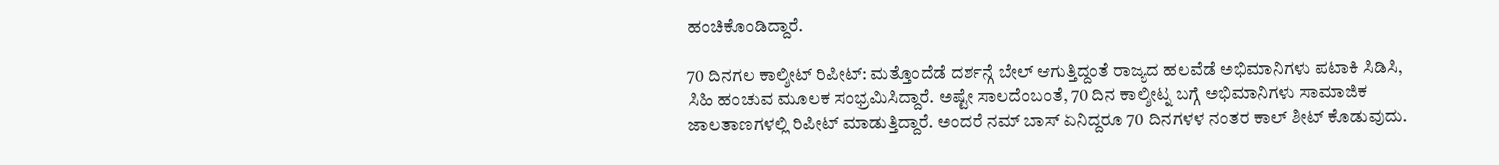ಹಂಚಿಕೊಂಡಿದ್ದಾರೆ.

70 ದಿನಗಲ ಕಾಲ್ಶೀಟ್ ರಿಪೀಟ್: ಮತ್ತೊಂದೆಡೆ ದರ್ಶನ್ಗೆ ಬೇಲ್ ಆಗುತ್ತಿದ್ದಂತೆ ರಾಜ್ಯದ ಹಲವೆಡೆ ಅಭಿಮಾನಿಗಳು ಪಟಾಕಿ ಸಿಡಿಸಿ, ಸಿಹಿ ಹಂಚುವ ಮೂಲಕ ಸಂಭ್ರಮಿಸಿದ್ದಾರೆ. ಅಷ್ಟೇ ಸಾಲದೆಂಬಂತೆ, 70 ದಿನ ಕಾಲ್ಶೀಟ್ನ ಬಗ್ಗೆ ಅಭಿಮಾನಿಗಳು ಸಾಮಾಜಿಕ ಜಾಲತಾಣಗಳಲ್ಲಿ ರಿಪೀಟ್ ಮಾಡುತ್ತಿದ್ದಾರೆ. ಅಂದರೆ ನಮ್ ಬಾಸ್ ಏನಿದ್ದರೂ 70 ದಿನಗಳಳ ನಂತರ ಕಾಲ್ ಶೀಟ್ ಕೊಡುವುದು.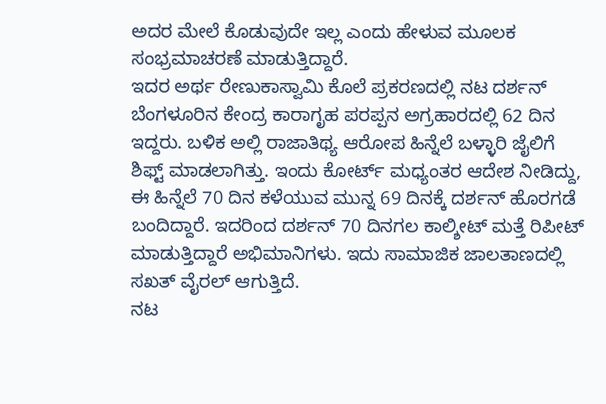ಅದರ ಮೇಲೆ ಕೊಡುವುದೇ ಇಲ್ಲ ಎಂದು ಹೇಳುವ ಮೂಲಕ ಸಂಭ್ರಮಾಚರಣೆ ಮಾಡುತ್ತಿದ್ದಾರೆ.
ಇದರ ಅರ್ಥ ರೇಣುಕಾಸ್ವಾಮಿ ಕೊಲೆ ಪ್ರಕರಣದಲ್ಲಿ ನಟ ದರ್ಶನ್ ಬೆಂಗಳೂರಿನ ಕೇಂದ್ರ ಕಾರಾಗೃಹ ಪರಪ್ಪನ ಅಗ್ರಹಾರದಲ್ಲಿ 62 ದಿನ ಇದ್ದರು. ಬಳಿಕ ಅಲ್ಲಿ ರಾಜಾತಿಥ್ಯ ಆರೋಪ ಹಿನ್ನೆಲೆ ಬಳ್ಳಾರಿ ಜೈಲಿಗೆ ಶಿಫ್ಟ್ ಮಾಡಲಾಗಿತ್ತು. ಇಂದು ಕೋರ್ಟ್ ಮಧ್ಯಂತರ ಆದೇಶ ನೀಡಿದ್ದು, ಈ ಹಿನ್ನೆಲೆ 70 ದಿನ ಕಳೆಯುವ ಮುನ್ನ 69 ದಿನಕ್ಕೆ ದರ್ಶನ್ ಹೊರಗಡೆ ಬಂದಿದ್ದಾರೆ. ಇದರಿಂದ ದರ್ಶನ್ 70 ದಿನಗಲ ಕಾಲ್ಶೀಟ್ ಮತ್ತೆ ರಿಪೀಟ್ ಮಾಡುತ್ತಿದ್ದಾರೆ ಅಭಿಮಾನಿಗಳು. ಇದು ಸಾಮಾಜಿಕ ಜಾಲತಾಣದಲ್ಲಿ ಸಖತ್ ವೈರಲ್ ಆಗುತ್ತಿದೆ.
ನಟ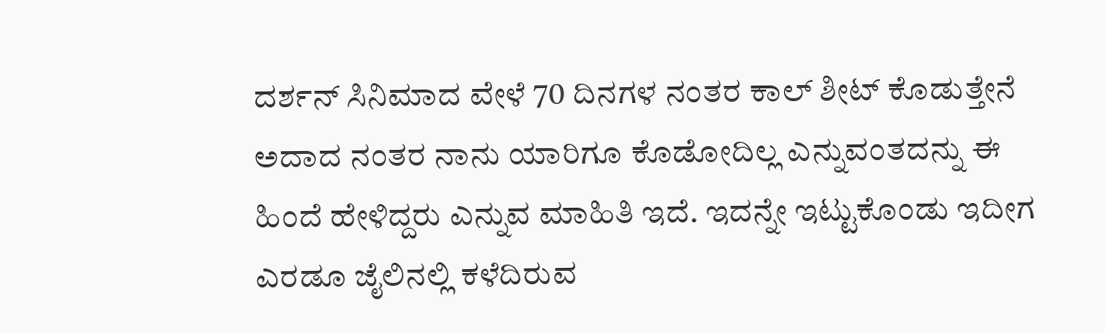ದರ್ಶನ್ ಸಿನಿಮಾದ ವೇಳೆ 70 ದಿನಗಳ ನಂತರ ಕಾಲ್ ಶೀಟ್ ಕೊಡುತ್ತೇನೆ ಅದಾದ ನಂತರ ನಾನು ಯಾರಿಗೂ ಕೊಡೋದಿಲ್ಲ ಎನ್ನುವಂತದನ್ನು ಈ ಹಿಂದೆ ಹೇಳಿದ್ದರು ಎನ್ನುವ ಮಾಹಿತಿ ಇದೆ. ಇದನ್ನೇ ಇಟ್ಟುಕೊಂಡು ಇದೀಗ ಎರಡೂ ಜೈಲಿನಲ್ಲಿ ಕಳೆದಿರುವ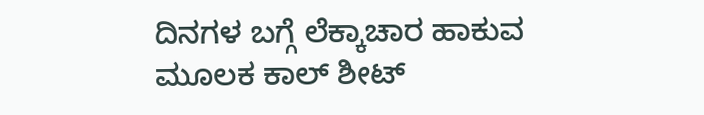ದಿನಗಳ ಬಗ್ಗೆ ಲೆಕ್ಕಾಚಾರ ಹಾಕುವ ಮೂಲಕ ಕಾಲ್ ಶೀಟ್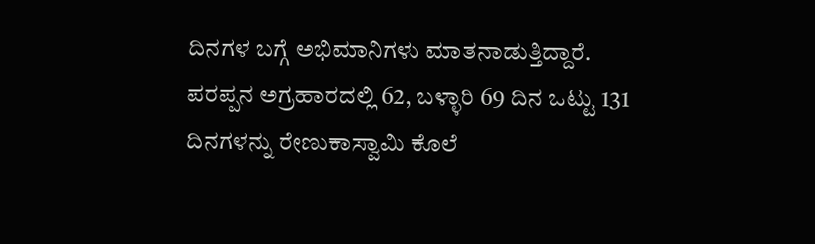ದಿನಗಳ ಬಗ್ಗೆ ಅಭಿಮಾನಿಗಳು ಮಾತನಾಡುತ್ತಿದ್ದಾರೆ.
ಪರಪ್ಪನ ಅಗ್ರಹಾರದಲ್ಲಿ 62, ಬಳ್ಳಾರಿ 69 ದಿನ ಒಟ್ಟು 131 ದಿನಗಳನ್ನು ರೇಣುಕಾಸ್ವಾಮಿ ಕೊಲೆ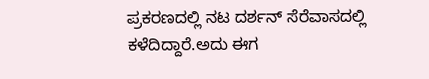ಪ್ರಕರಣದಲ್ಲಿ ನಟ ದರ್ಶನ್ ಸೆರೆವಾಸದಲ್ಲಿ ಕಳೆದಿದ್ದಾರೆ.ಅದು ಈಗ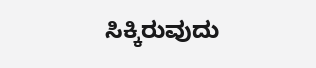ಸಿಕ್ಕಿರುವುದು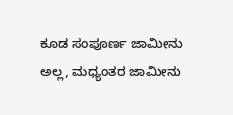ಕೂಡ ಸಂಪೂರ್ಣ ಜಾಮೀನು ಅಲ್ಲ, ಮಧ್ಯಂತರ ಜಾಮೀನು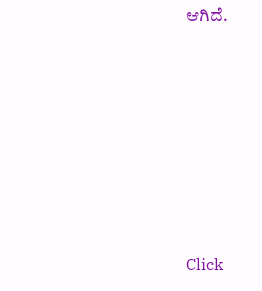ಆಗಿದೆ.












Click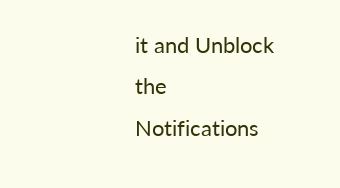it and Unblock the Notifications